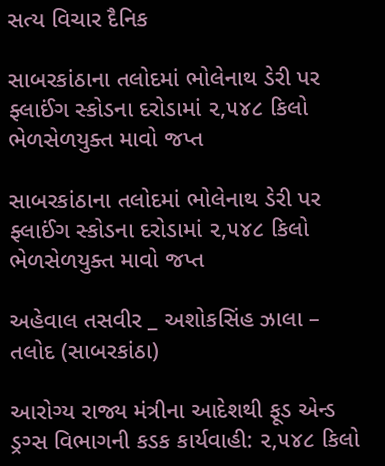સત્ય વિચાર દૈનિક

સાબરકાંઠાના તલોદમાં ભોલેનાથ ડેરી પર ફ્લાઈંગ સ્કોડના દરોડામાં ૨,૫૪૮ કિલો ભેળસેળયુક્ત માવો જપ્ત

સાબરકાંઠાના તલોદમાં ભોલેનાથ ડેરી પર ફ્લાઈંગ સ્કોડના દરોડામાં ૨,૫૪૮ કિલો ભેળસેળયુક્ત માવો જપ્ત

અહેવાલ તસવીર _ અશોકસિંહ ઝાલા – તલોદ (સાબરકાંઠા)

આરોગ્ય રાજ્ય મંત્રીના આદેશથી ફૂડ એન્ડ ડ્રગ્સ વિભાગની કડક કાર્યવાહી: ૨,૫૪૮ કિલો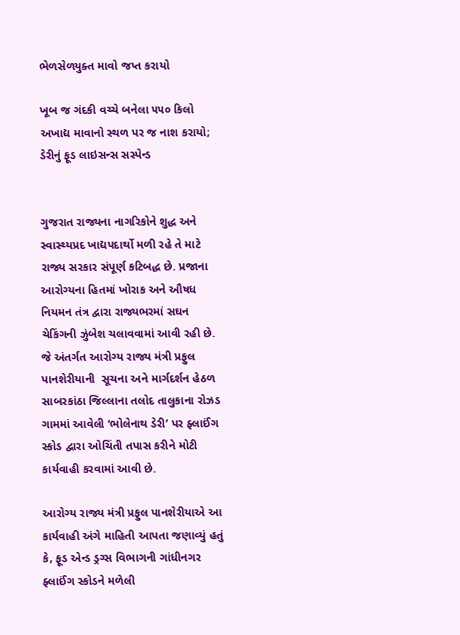ભેળસેળયુક્ત માવો જપ્ત કરાયો

ખૂબ જ ગંદકી વચ્ચે બનેલા ૫૫૦ કિલો અખાદ્ય માવાનો સ્થળ પર જ નાશ કરાયો; ડેરીનું ફૂડ લાઇસન્સ સસ્પેન્ડ


ગુજરાત રાજ્યના નાગરિકોને શુદ્ધ અને સ્વાસ્થ્યપ્રદ ખાદ્યપદાર્થો મળી રહે તે માટે રાજ્ય સરકાર સંપૂર્ણ કટિબદ્ધ છે. પ્રજાના આરોગ્યના હિતમાં ખોરાક અને ઔષધ નિયમન તંત્ર દ્વારા રાજ્યભરમાં સઘન ચેકિંગની ઝુંબેશ ચલાવવામાં આવી રહી છે. જે અંતર્ગત આરોગ્ય રાજ્ય મંત્રી પ્રફુલ પાનશેરીયાની  સૂચના અને માર્ગદર્શન હેઠળ સાબરકાંઠા જિલ્લાના તલોદ તાલુકાના રોઝડ  ગામમાં આવેલી ‘ભોલેનાથ ડેરી’ પર ફ્લાઈંગ સ્કોડ દ્વારા ઓચિંતી તપાસ કરીને મોટી કાર્યવાહી કરવામાં આવી છે.

આરોગ્ય રાજ્ય મંત્રી પ્રફુલ પાનશેરીયાએ આ કાર્યવાહી અંગે માહિતી આપતા જણાવ્યું હતું કે, ફૂડ એન્ડ ડ્રગ્સ વિભાગની ગાંધીનગર ફ્લાઈંગ સ્કોડને મળેલી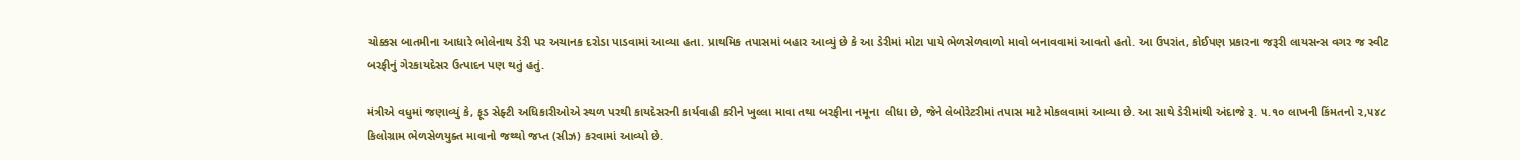ચોક્કસ બાતમીના આધારે ભોલેનાથ ડેરી પર અચાનક દરોડા પાડવામાં આવ્યા હતા. પ્રાથમિક તપાસમાં બહાર આવ્યું છે કે આ ડેરીમાં મોટા પાયે ભેળસેળવાળો માવો બનાવવામાં આવતો હતો. આ ઉપરાંત, કોઈપણ પ્રકારના જરૂરી લાયસન્સ વગર જ સ્વીટ બરફીનું ગેરકાયદેસર ઉત્પાદન પણ થતું હતું.

મંત્રીએ વધુમાં જણાવ્યું કે, ફૂડ સેફ્ટી અધિકારીઓએ સ્થળ પરથી કાયદેસરની કાર્યવાહી કરીને ખુલ્લા માવા તથા બરફીના નમૂના  લીધા છે, જેને લેબોરેટરીમાં તપાસ માટે મોકલવામાં આવ્યા છે. આ સાથે ડેરીમાંથી અંદાજે રૂ. ૫.૧૦ લાખની કિંમતનો ૨,૫૪૮ કિલોગ્રામ ભેળસેળયુક્ત માવાનો જથ્થો જપ્ત (સીઝ) કરવામાં આવ્યો છે.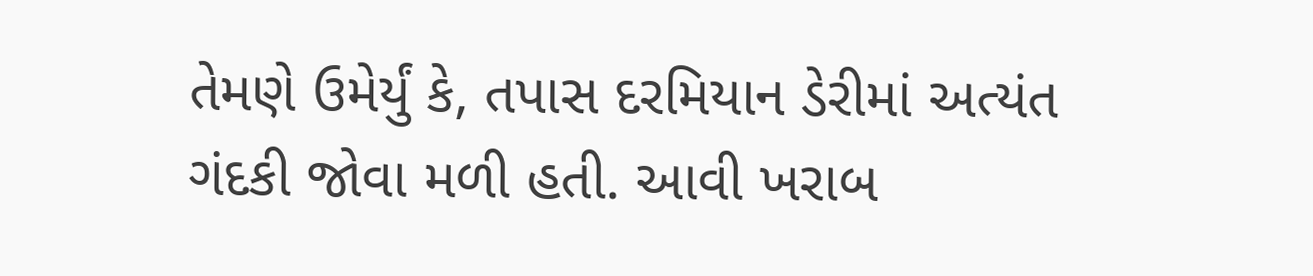તેમણે ઉમેર્યું કે, તપાસ દરમિયાન ડેરીમાં અત્યંત ગંદકી જોવા મળી હતી. આવી ખરાબ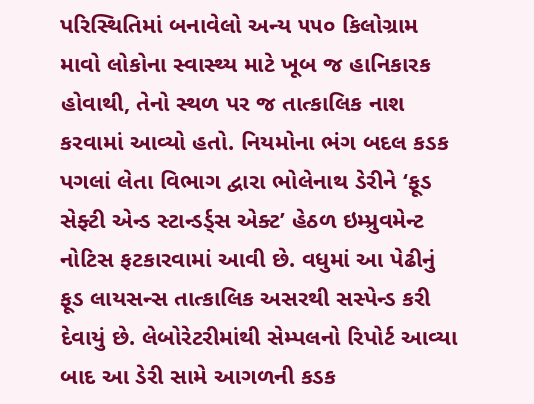પરિસ્થિતિમાં બનાવેલો અન્ય ૫૫૦ કિલોગ્રામ માવો લોકોના સ્વાસ્થ્ય માટે ખૂબ જ હાનિકારક હોવાથી, તેનો સ્થળ પર જ તાત્કાલિક નાશ કરવામાં આવ્યો હતો. નિયમોના ભંગ બદલ કડક પગલાં લેતા વિભાગ દ્વારા ભોલેનાથ ડેરીને ‘ફૂડ સેફ્ટી એન્ડ સ્ટાન્ડર્ડ્સ એક્ટ’ હેઠળ ઇમ્પ્રુવમેન્ટ નોટિસ ફટકારવામાં આવી છે. વધુમાં આ પેઢીનું ફૂડ લાયસન્સ તાત્કાલિક અસરથી સસ્પેન્ડ કરી દેવાયું છે. લેબોરેટરીમાંથી સેમ્પલનો રિપોર્ટ આવ્યા બાદ આ ડેરી સામે આગળની કડક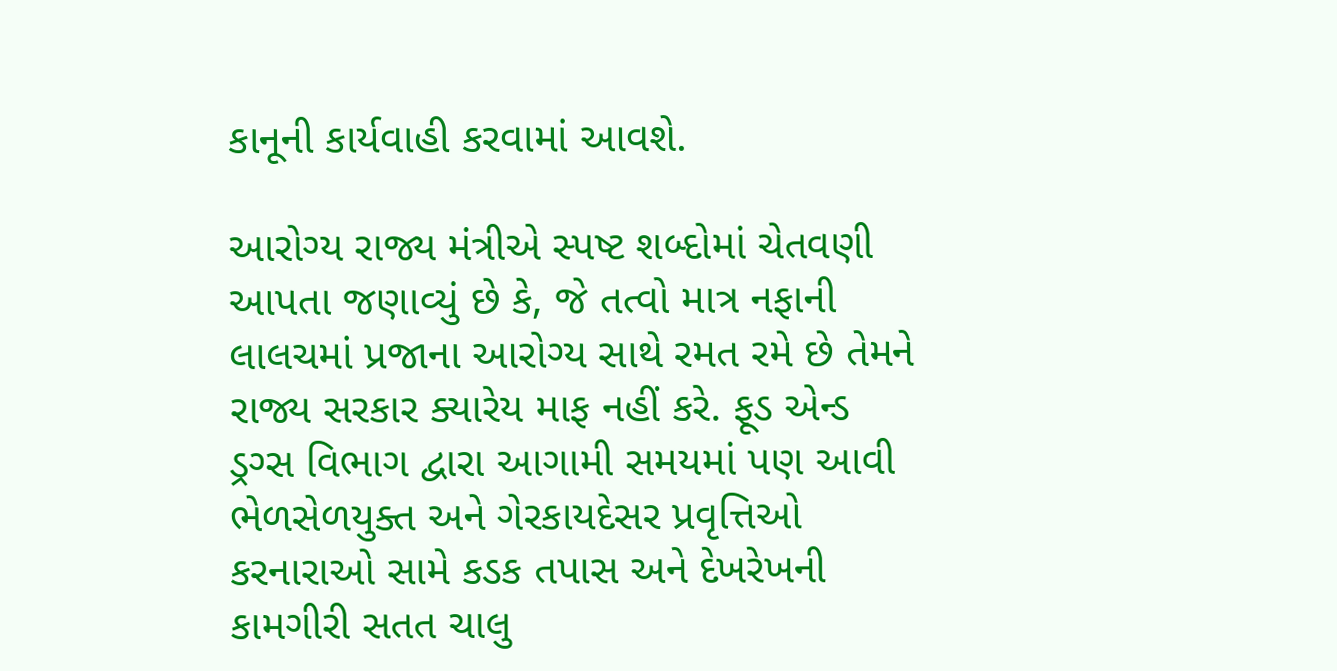કાનૂની કાર્યવાહી કરવામાં આવશે.

આરોગ્ય રાજ્ય મંત્રીએ સ્પષ્ટ શબ્દોમાં ચેતવણી આપતા જણાવ્યું છે કે, જે તત્વો માત્ર નફાની લાલચમાં પ્રજાના આરોગ્ય સાથે રમત રમે છે તેમને રાજ્ય સરકાર ક્યારેય માફ નહીં કરે. ફૂડ એન્ડ ડ્રગ્સ વિભાગ દ્વારા આગામી સમયમાં પણ આવી ભેળસેળયુક્ત અને ગેરકાયદેસર પ્રવૃત્તિઓ કરનારાઓ સામે કડક તપાસ અને દેખરેખની કામગીરી સતત ચાલુ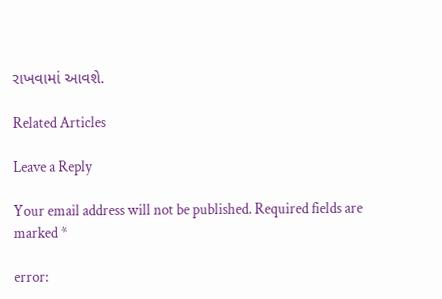રાખવામાં આવશે.

Related Articles

Leave a Reply

Your email address will not be published. Required fields are marked *

error: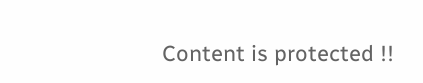Content is protected !!